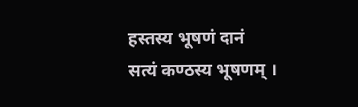हस्तस्य भूषणं दानं
सत्यं कण्ठस्य भूषणम् ।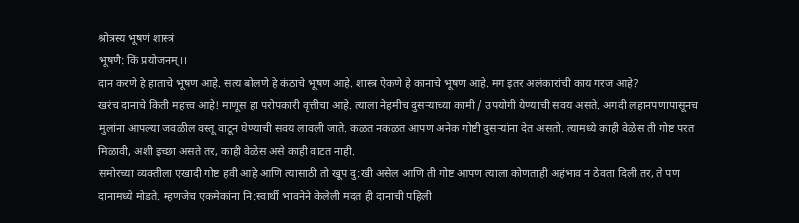श्रोत्रस्य भूषणं शास्त्रं
भूषणै: किं प्रयोजनम्।।
दान करणे हे हाताचे भूषण आहे. सत्य बोलणे हे कंठाचे भूषण आहे. शास्त्र ऐकणे हे कानाचे भूषण आहे. मग इतर अलंकारांची काय गरज आहे?
खरंच दानाचे किती महत्त्व आहे! माणूस हा परोपकारी वृत्तीचा आहे. त्याला नेहमीच दुसऱ्याच्या कामी / उपयोगी येण्याची सवय असते. अगदी लहानपणापासूनच मुलांना आपल्या जवळील वस्तू वाटून घेण्याची सवय लावली जाते. कळत नकळत आपण अनेक गोष्टी दुसऱ्यांना देत असतो. त्यामध्ये काही वेळेस ती गोष्ट परत मिळावी, अशी इच्छा असते तर, काही वेळेस असे काही वाटत नाही.
समोरच्या व्यक्तीला एखादी गोष्ट हवी आहे आणि त्यासाठी तो खूप दु:खी असेल आणि ती गोष्ट आपण त्याला कोणताही अहंभाव न ठेवता दिली तर, ते पण दानामध्ये मोडते. म्हणजेच एकमेकांना नि:स्वार्थी भावनेने केलेली मदत ही दानाची पहिली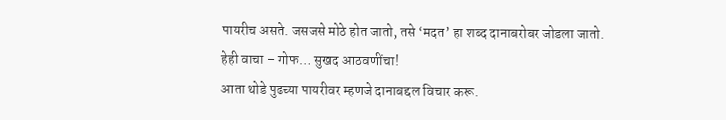पायरीच असते. जसजसे मोठे होत जातो, तसे ‘मदत’ हा शब्द दानाबरोबर जोडला जातो.
हेही वाचा – गोफ… सुखद आठवणींचा!
आता थोडे पुढच्या पायरीवर म्हणजे दानाबद्दल विचार करू.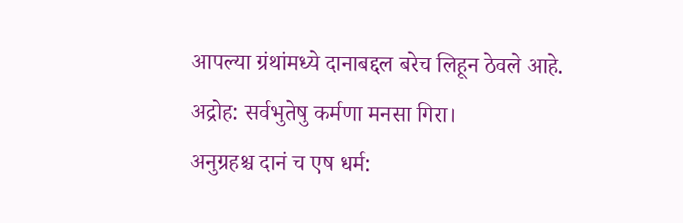आपल्या ग्रंथांमध्ये दानाबद्दल बरेच लिहून ठेवले आहे.
अद्रोह: सर्वभुतेषु कर्मणा मनसा गिरा।
अनुग्रहश्च दानं च एष धर्म: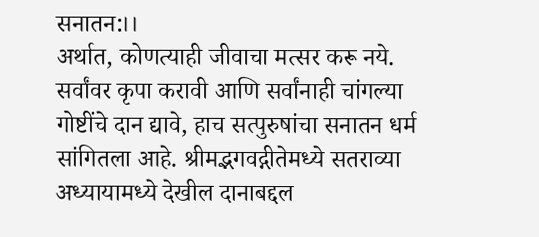सनातन:।।
अर्थात, कोणत्याही जीवाचा मत्सर करू नये. सर्वांवर कृपा करावी आणि सर्वांनाही चांगल्या गोष्टींचे दान द्यावे, हाच सत्पुरुषांचा सनातन धर्म सांगितला आहे. श्रीमद्भगवद्गीतेमध्ये सतराव्या अध्यायामध्ये देखील दानाबद्दल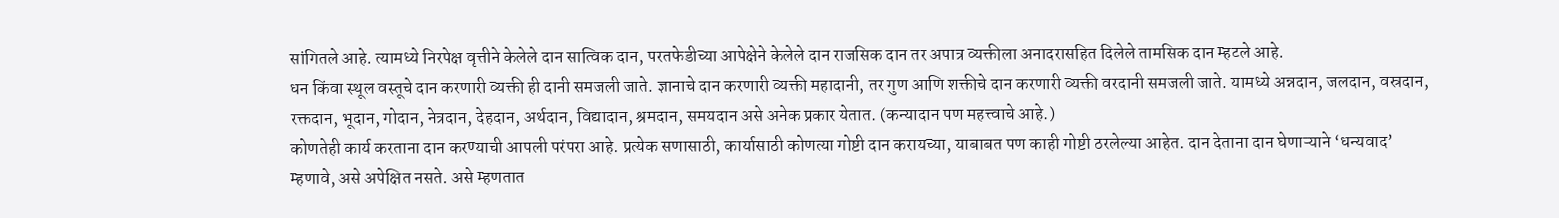सांगितले आहे. त्यामध्ये निरपेक्ष वृत्तीने केलेले दान सात्विक दान, परतफेडीच्या आपेक्षेने केलेले दान राजसिक दान तर अपात्र व्यक्तीला अनादरासहित दिलेले तामसिक दान म्हटले आहे.
धन किंवा स्थूल वस्तूचे दान करणारी व्यक्ती ही दानी समजली जाते. ज्ञानाचे दान करणारी व्यक्ती महादानी, तर गुण आणि शक्तीचे दान करणारी व्यक्ती वरदानी समजली जाते. यामध्ये अन्नदान, जलदान, वस्रदान, रक्तदान, भूदान, गोदान, नेत्रदान, देहदान, अर्थदान, विद्यादान, श्रमदान, समयदान असे अनेक प्रकार येतात. (कन्यादान पण महत्त्वाचे आहे.)
कोणतेही कार्य करताना दान करण्याची आपली परंपरा आहे. प्रत्येक सणासाठी, कार्यासाठी कोणत्या गोष्टी दान करायच्या, याबाबत पण काही गोष्टी ठरलेल्या आहेत. दान देताना दान घेणाऱ्याने ‘धन्यवाद’ म्हणावे, असे अपेक्षित नसते. असे म्हणतात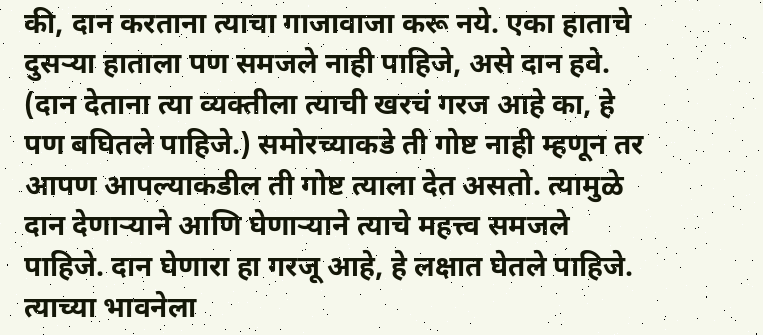की, दान करताना त्याचा गाजावाजा करू नये. एका हाताचे दुसऱ्या हाताला पण समजले नाही पाहिजे, असे दान हवे. (दान देताना त्या व्यक्तीला त्याची खरचं गरज आहे का, हे पण बघितले पाहिजे.) समोरच्याकडे ती गोष्ट नाही म्हणून तर आपण आपल्याकडील ती गोष्ट त्याला देत असतो. त्यामुळे दान देणाऱ्याने आणि घेणाऱ्याने त्याचे महत्त्व समजले पाहिजे. दान घेणारा हा गरजू आहे, हे लक्षात घेतले पाहिजे. त्याच्या भावनेला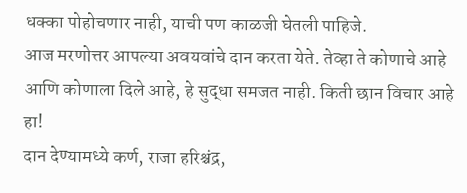धक्का पोहोचणार नाही, याची पण काळजी घेतली पाहिजे.
आज मरणोत्तर आपल्या अवयवांचे दान करता येते. तेव्हा ते कोणाचे आहे आणि कोणाला दिले आहे, हे सुद्धा समजत नाही. किती छान विचार आहे हा!
दान देण्यामध्ये कर्ण, राजा हरिश्चंद्र,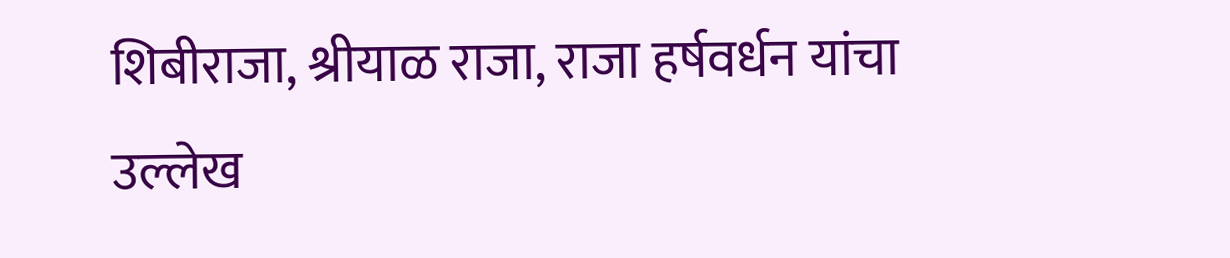शिबीराजा, श्रीयाळ राजा, राजा हर्षवर्धन यांचा उल्लेख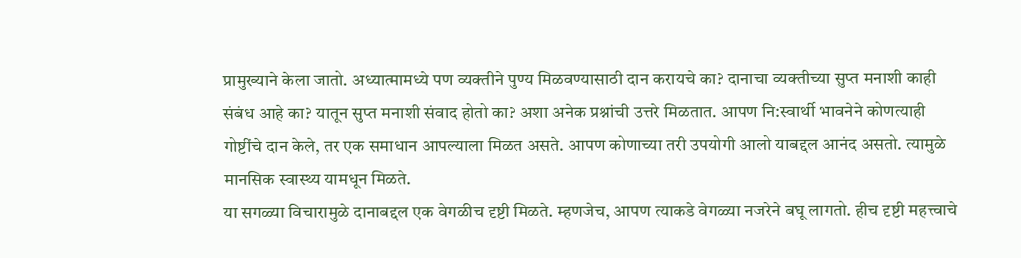प्रामुख्याने केला जातो. अध्यात्मामध्ये पण व्यक्तीने पुण्य मिळवण्यासाठी दान करायचे का? दानाचा व्यक्तीच्या सुप्त मनाशी काही संबंध आहे का? यातून सुप्त मनाशी संवाद होतो का? अशा अनेक प्रश्नांची उत्तरे मिळतात. आपण नि:स्वार्थी भावनेने कोणत्याही गोष्टींचे दान केले, तर एक समाधान आपल्याला मिळत असते. आपण कोणाच्या तरी उपयोगी आलो याबद्दल आनंद असतो. त्यामुळे मानसिक स्वास्थ्य यामधून मिळते.
या सगळ्या विचारामुळे दानाबद्दल एक वेगळीच दृष्टी मिळते. म्हणजेच, आपण त्याकडे वेगळ्या नजरेने बघू लागतो. हीच दृष्टी महत्त्वाचे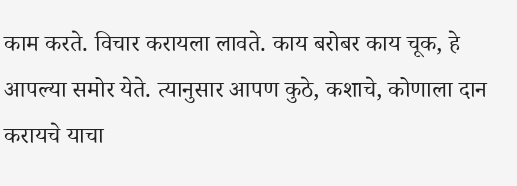काम करते. विचार करायला लावते. काय बरोबर काय चूक, हे आपल्या समोर येते. त्यानुसार आपण कुठे, कशाचे, कोणाला दान करायचे याचा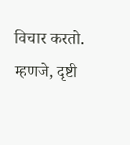विचार करतो. म्हणजे, दृष्टी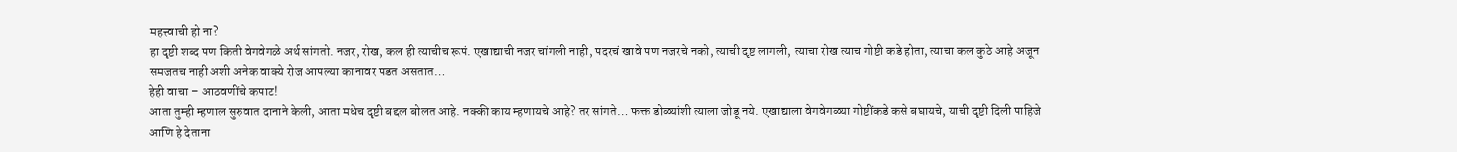महत्त्वाची हो ना?
हा दृष्टी शब्द पण किती वेगवेगळे अर्थ सांगतो. नजर, रोख, कल ही त्याचीच रूपं. एखाद्याची नजर चांगली नाही, पदरचं खावे पण नजरचे नको, त्याची दृष्ट लागली, त्याचा रोख त्याच गोष्टी कडे होता, त्याचा कल कुठे आहे अजून समजतच नाही अशी अनेक वाक्ये रोज आपल्या कानावर पडत असतात…
हेही वाचा – आठवणींचे कपाट!
आता तुम्ही म्हणाल सुरुवात दानाने केली, आता मधेच दृष्टी बद्दल बोलत आहे. नक्की काय म्हणायचे आहे? तर सांगते… फक्त डोळ्यांशी त्याला जोडू नये. एखाद्याला वेगवेगळ्या गोष्टींकडे कसे बघायचे, याची दृष्टी दिली पाहिजे आणि हे देताना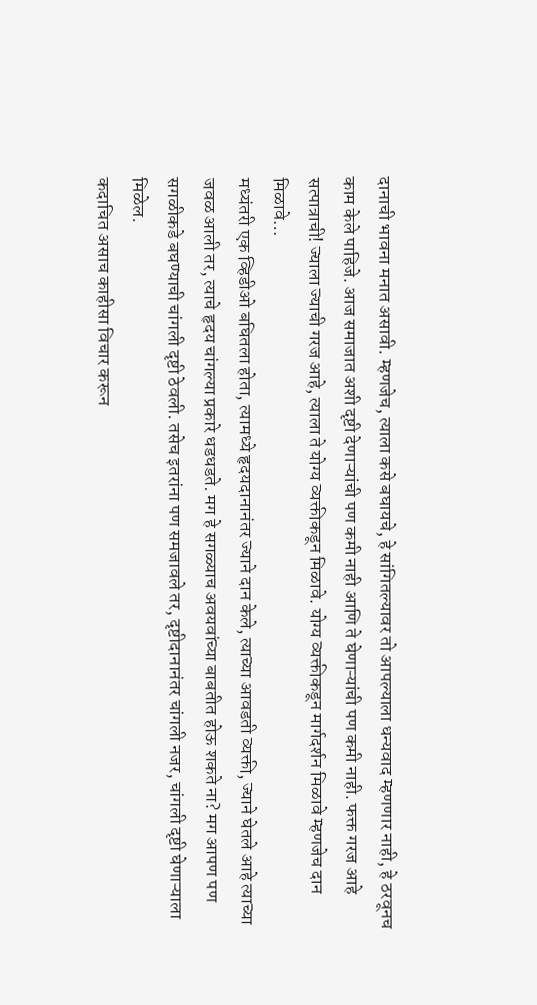दानाची भावना मनात असावी. म्हणजेच, त्याला कसे बघायचे, हे सांगितल्यावर तो आपल्याला धन्यवाद म्हणणार नाही, हे ठरवूनच काम केले पाहिजे. आज समाजात अशी दृष्टी देणाऱ्यांची पण कमी नाही आणि ते घेणाऱ्यांची पण कमी नाही. फक्त गरज आहे सत्पात्राची! ज्याला ज्याची गरज आहे, त्याला ते योग्य व्यक्तीकडून मिळावे. योग्य व्यक्तीकडून मार्गदर्शन मिळावे म्हणजेच दान मिळावे…
मध्यंतरी एक व्हिडीओ बघितला होता, त्यामध्ये हृदयदानानंतर ज्याने दान केले, त्याच्या आवडती व्यक्ती, ज्याने घेतले आहे त्याच्या जवळ आली तर, त्याचे हृदय चांगल्या प्रकारे धडधडते. मग हे सगळ्याच अवयवांच्या बाबतीत होऊ शकते ना? मग आपण पण सगळीकडे बघण्याची चांगली दृष्टी ठेवली. तसेच इतरांना पण समजावले तर, दृष्टीदानानंतर चांगली नजर, चांगली दृष्टी घेणाऱ्याला मिळेल.
कदाचित असाच काहीसा विचार करून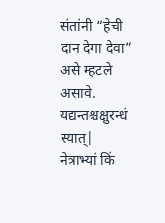संतांनी “हेची दान देगा देवा” असे म्हटले असावे.
यद्यन्तश्चक्षुरन्धं स्यात्|
नेत्राभ्यां किं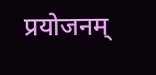प्रयोजनम्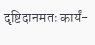दृष्टिदानमतः कार्यं-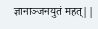ज्ञानाञ्जनयुतं महत्||